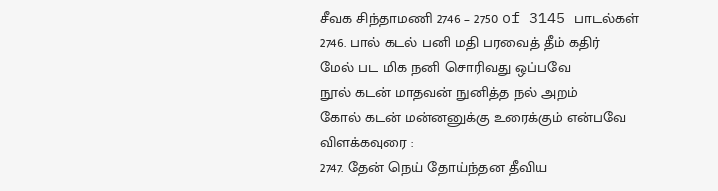சீவக சிந்தாமணி 2746 – 2750 of 3145 பாடல்கள்
2746. பால் கடல் பனி மதி பரவைத் தீம் கதிர்
மேல் பட மிக நனி சொரிவது ஒப்பவே
நூல் கடன் மாதவன் நுனித்த நல் அறம்
கோல் கடன் மன்னனுக்கு உரைக்கும் என்பவே
விளக்கவுரை :
2747. தேன் நெய் தோய்ந்தன தீவிய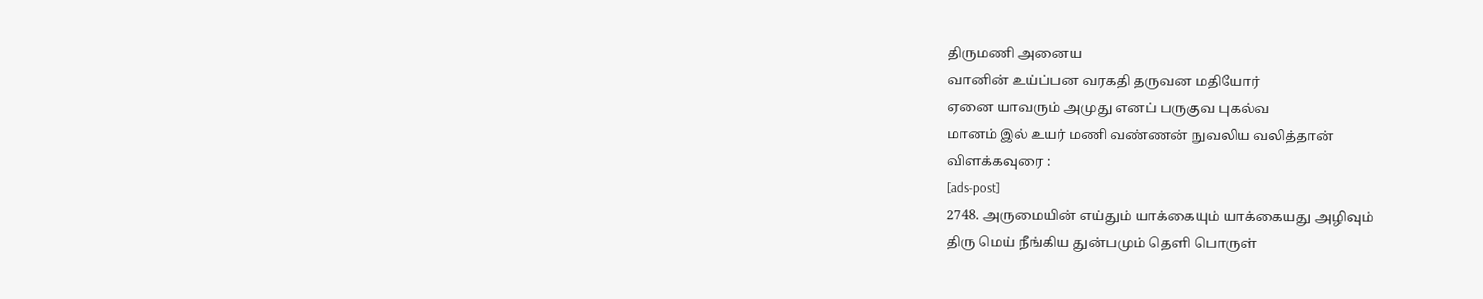திருமணி அனைய
வானின் உய்ப்பன வரகதி தருவன மதியோர்
ஏனை யாவரும் அமுது எனப் பருகுவ புகல்வ
மானம் இல் உயர் மணி வண்ணன் நுவலிய வலித்தான்
விளக்கவுரை :
[ads-post]
2748. அருமையின் எய்தும் யாக்கையும் யாக்கையது அழிவும்
திரு மெய் நீங்கிய துன்பமும் தெளி பொருள்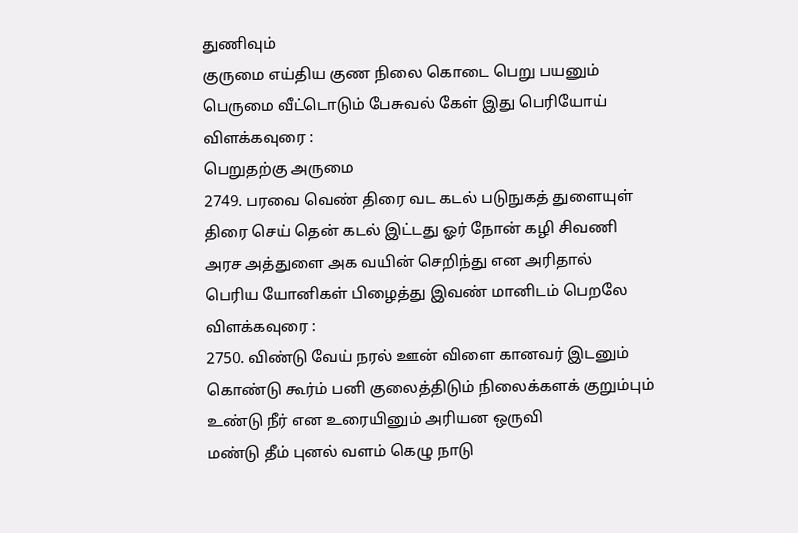துணிவும்
குருமை எய்திய குண நிலை கொடை பெறு பயனும்
பெருமை வீட்டொடும் பேசுவல் கேள் இது பெரியோய்
விளக்கவுரை :
பெறுதற்கு அருமை
2749. பரவை வெண் திரை வட கடல் படுநுகத் துளையுள்
திரை செய் தென் கடல் இட்டது ஓர் நோன் கழி சிவணி
அரச அத்துளை அக வயின் செறிந்து என அரிதால்
பெரிய யோனிகள் பிழைத்து இவண் மானிடம் பெறலே
விளக்கவுரை :
2750. விண்டு வேய் நரல் ஊன் விளை கானவர் இடனும்
கொண்டு கூர்ம் பனி குலைத்திடும் நிலைக்களக் குறும்பும்
உண்டு நீர் என உரையினும் அரியன ஒருவி
மண்டு தீம் புனல் வளம் கெழு நாடு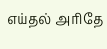எய்தல் அரிதே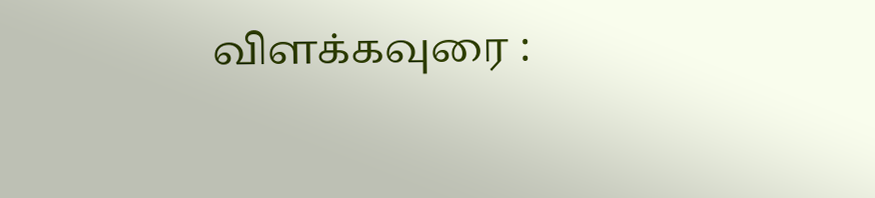விளக்கவுரை :